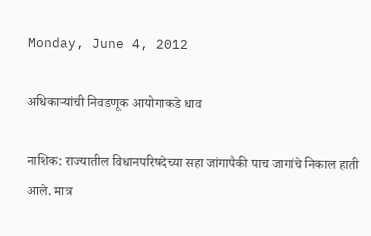Monday, June 4, 2012

अधिकाऱ्यांची निवडणूक आयोगाकडे धाव

नाशिक: राज्यातील विधानपरिषदेच्या सहा जांगापैकी पाच जागांचे निकाल हाती आले. मात्र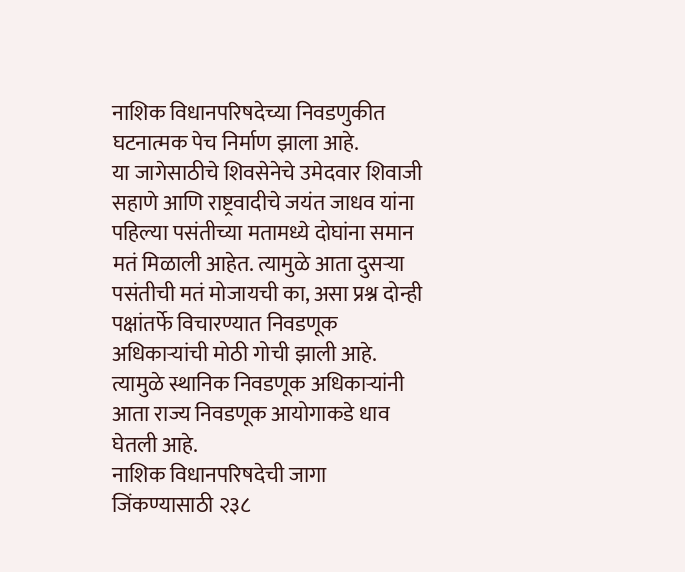नाशिक विधानपरिषदेच्या निवडणुकीत घटनात्मक पेच निर्माण झाला आहे.
या जागेसाठीचे शिवसेनेचे उमेदवार शिवाजी सहाणे आणि राष्ट्रवादीचे जयंत जाधव यांना पहिल्या पसंतीच्या मतामध्ये दोघांना समान मतं मिळाली आहेत. त्यामुळे आता दुसऱ्या पसंतीची मतं मोजायची का, असा प्रश्न दोन्ही पक्षांतर्फे विचारण्यात निवडणूक अधिकाऱ्यांची मोठी गोची झाली आहे. त्यामुळे स्थानिक निवडणूक अधिकाऱ्यांनी आता राज्य निवडणूक आयोगाकडे धाव घेतली आहे.
नाशिक विधानपरिषदेची जागा जिंकण्यासाठी २३८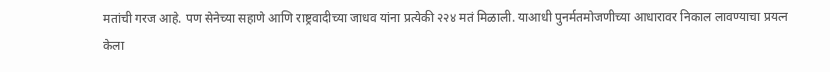मतांची गरज आहे. पण सेनेच्या सहाणे आणि राष्ट्रवादीच्या जाधव यांना प्रत्येकी २२४ मतं मिळाली. याआधी पुनर्मतमोजणीच्या आधारावर निकाल लावण्याचा प्रयत्न केला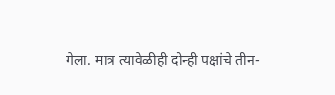गेला. मात्र त्यावेळीही दोन्ही पक्षांचे तीन-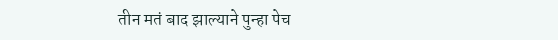तीन मतं बाद झाल्याने पुन्हा पेच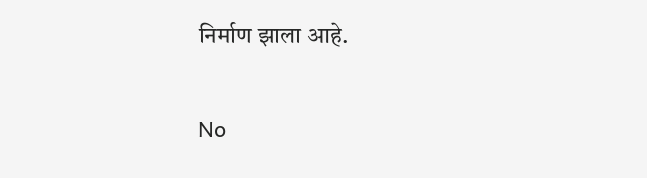निर्माण झाला आहे.

No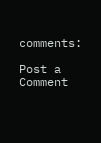comments:

Post a Comment